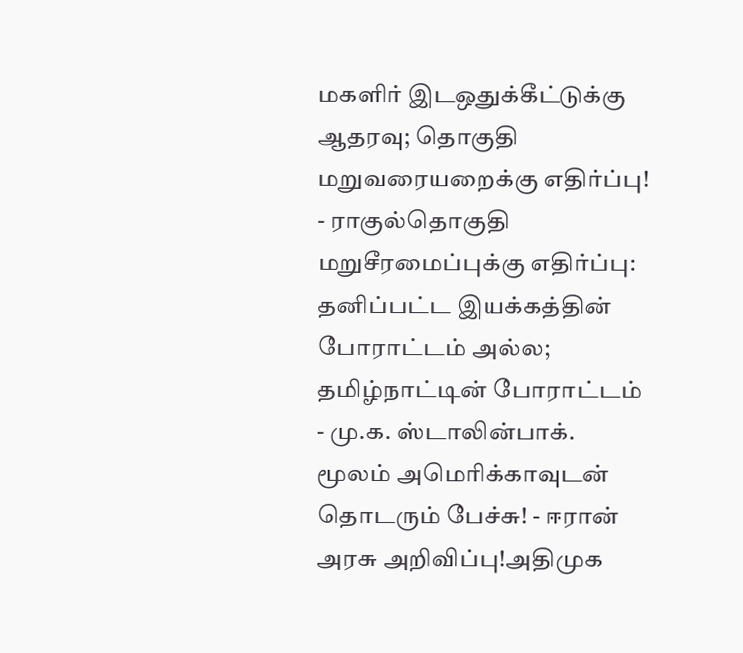மகளிர் இடஒதுக்கீட்டுக்கு ஆதரவு; தொகுதி மறுவரையறைக்கு எதிர்ப்பு! - ராகுல்தொகுதி மறுசீரமைப்புக்கு எதிர்ப்பு: தனிப்பட்ட இயக்கத்தின் போராட்டம் அல்ல; தமிழ்நாட்டின் போராட்டம் - மு.க. ஸ்டாலின்பாக். மூலம் அமெரிக்காவுடன் தொடரும் பேச்சு! - ஈரான் அரசு அறிவிப்பு!அதிமுக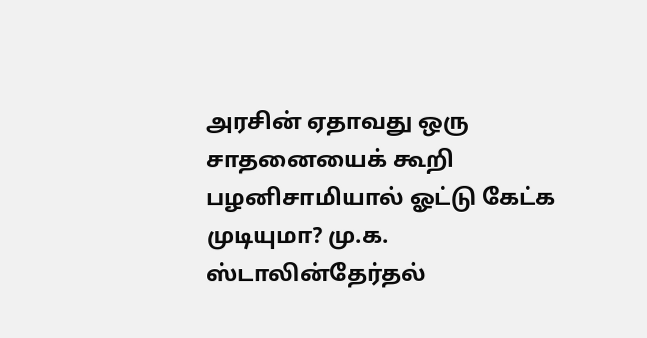அரசின் ஏதாவது ஒரு சாதனையைக் கூறி பழனிசாமியால் ஓட்டு கேட்க முடியுமா? மு.க. ஸ்டாலின்தேர்தல்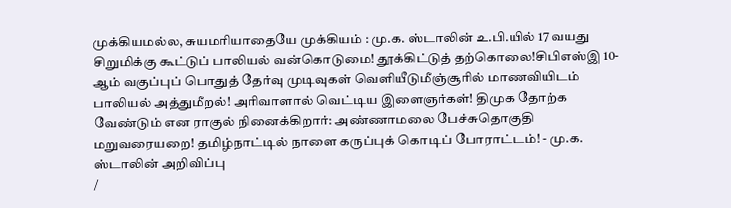முக்கியமல்ல, சுயமரியாதையே முக்கியம் : மு.க. ஸ்டாலின் உ.பி.யில் 17 வயது சிறுமிக்கு கூட்டுப் பாலியல் வன்கொடுமை! தூக்கிட்டுத் தற்கொலை!சிபிஎஸ்இ 10-ஆம் வகுப்புப் பொதுத் தேர்வு முடிவுகள் வெளியீடுமீஞ்சூரில் மாணவியிடம் பாலியல் அத்துமீறல்! அரிவாளால் வெட்டிய இளைஞர்கள்! திமுக தோற்க வேண்டும் என ராகுல் நினைக்கிறார்: அண்ணாமலை பேச்சுதொகுதி மறுவரையறை! தமிழ்நாட்டில் நாளை கருப்புக் கொடிப் போராட்டம்! - மு.க. ஸ்டாலின் அறிவிப்பு
/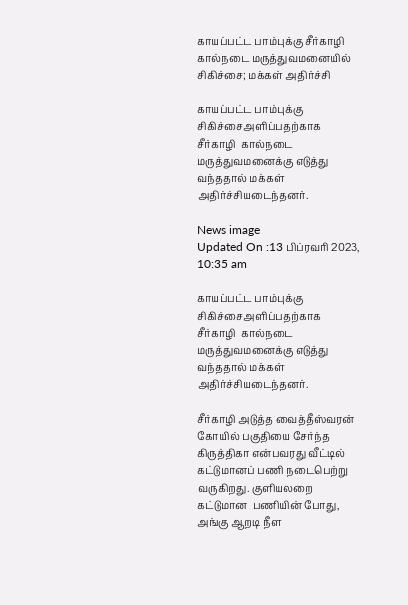காயப்பட்ட பாம்புக்கு சீர்காழி கால்நடை மருத்துவமனையில் சிகிச்சை; மக்கள் அதிர்ச்சி

காயப்பட்ட பாம்புக்கு சிகிச்சைஅளிப்பதற்காக  சீர்காழி  கால்நடை மருத்துவமனைக்கு எடுத்து வந்ததால் மக்கள் அதிர்ச்சியடைந்தனர்.

News image
Updated On :13 பிப்ரவரி 2023, 10:35 am

காயப்பட்ட பாம்புக்கு சிகிச்சைஅளிப்பதற்காக  சீர்காழி  கால்நடை மருத்துவமனைக்கு எடுத்து வந்ததால் மக்கள் அதிர்ச்சியடைந்தனர்.

சீர்காழி அடுத்த வைத்தீஸ்வரன் கோயில் பகுதியை சேர்ந்த கிருத்திகா என்பவரது வீட்டில் கட்டுமானப் பணி நடைபெற்று வருகிறது. குளியலறை கட்டுமான  பணியின் போது,  அங்கு ஆறடி நீள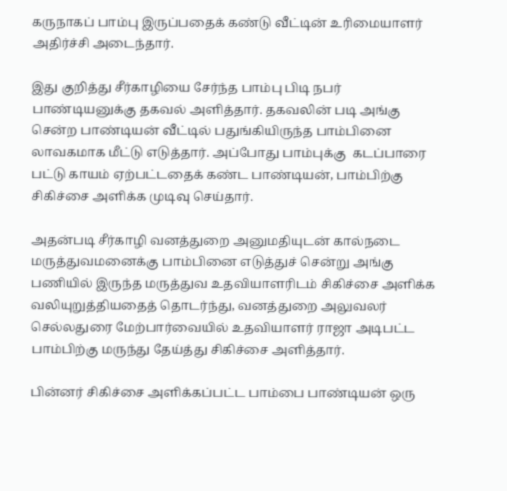கருநாகப் பாம்பு இருப்பதைக் கண்டு வீட்டின் உரிமையாளர் அதிர்ச்சி அடைந்தார்.

இது குறித்து சீர்காழியை சேர்ந்த பாம்பு பிடி நபர் பாண்டியனுக்கு தகவல் அளித்தார். தகவலின் படி அங்கு சென்ற பாண்டியன் வீட்டில் பதுங்கியிருந்த பாம்பினை லாவகமாக மீட்டு எடுத்தார். அப்போது பாம்புக்கு  கடப்பாரை பட்டு காயம் ஏற்பட்டதைக் கண்ட பாண்டியன், பாம்பிற்கு சிகிச்சை அளிக்க முடிவு செய்தார்.

அதன்படி சீர்காழி வனத்துறை அனுமதியுடன் கால்நடை மருத்துவமனைக்கு பாம்பினை எடுத்துச் சென்று அங்கு பணியில் இருந்த மருத்துவ உதவியாளரிடம் சிகிச்சை அளிக்க வலியுறுத்தியதைத் தொடர்ந்து, வனத்துறை அலுவலர் செல்லதுரை மேற்பார்வையில் உதவியாளர் ராஜா அடிபட்ட பாம்பிற்கு மருந்து தேய்த்து சிகிச்சை அளித்தார்.

பின்னர் சிகிச்சை அளிக்கப்பட்ட பாம்பை பாண்டியன் ஒரு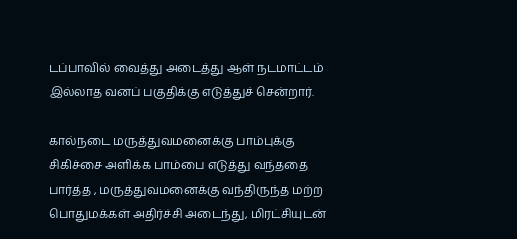டப்பாவில் வைத்து அடைத்து ஆள் நடமாட்டம் இல்லாத வனப் பகுதிக்கு எடுத்துச் சென்றார்.

கால்நடை மருத்துவமனைக்கு பாம்புக்கு சிகிச்சை அளிக்க பாம்பை எடுத்து வந்ததை பார்த்த , மருத்துவமனைக்கு வந்திருந்த மற்ற பொதுமக்கள் அதிர்ச்சி அடைந்து, மிரட்சியுடன்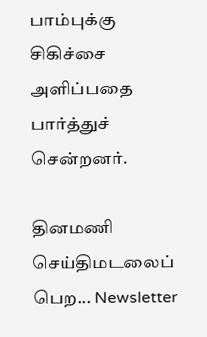பாம்புக்கு சிகிச்சை அளிப்பதை பார்த்துச் சென்றனர்.

தினமணி செய்திமடலைப் பெற... Newsletter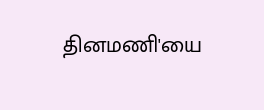தினமணி'யை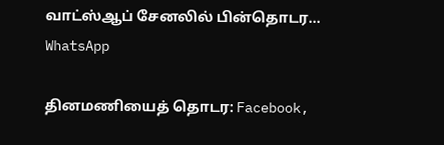வாட்ஸ்ஆப் சேனலில் பின்தொடர... WhatsApp

தினமணியைத் தொடர: Facebook,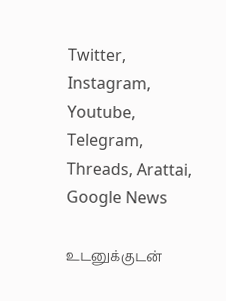Twitter, Instagram, Youtube, Telegram, Threads, Arattai, Google News

உடனுக்குடன்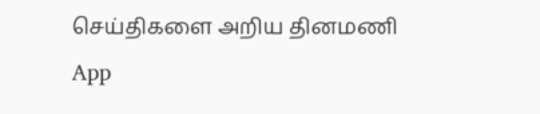செய்திகளை அறிய தினமணி App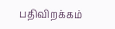பதிவிறக்கம்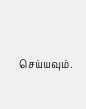செய்யவும்.